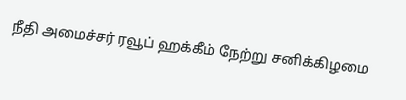நீதி அமைச்சர் ரவூப் ஹக்கீம் நேற்று சனிக்கிழமை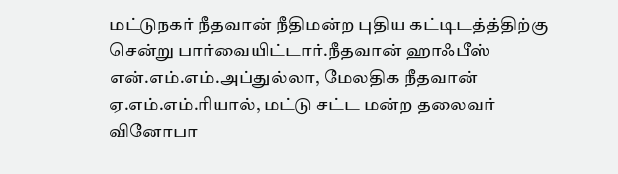மட்டுநகர் நீதவான் நீதிமன்ற புதிய கட்டிடத்த்திற்கு சென்று பார்வையிட்டார்.நீதவான் ஹாஃபீஸ் என்.எம்.எம்.அப்துல்லா, மேலதிக நீதவான் ஏ.எம்.எம்.ரியால், மட்டு சட்ட மன்ற தலைவர் வினோபா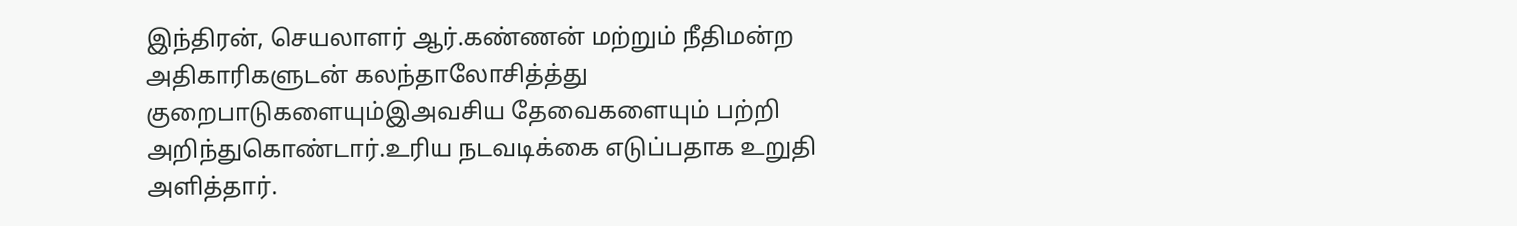இந்திரன், செயலாளர் ஆர்.கண்ணன் மற்றும் நீதிமன்ற அதிகாரிகளுடன் கலந்தாலோசித்த்து குறைபாடுகளையும்இஅவசிய தேவைகளையும் பற்றி அறிந்துகொண்டார்.உரிய நடவடிக்கை எடுப்பதாக உறுதி அளித்தார்.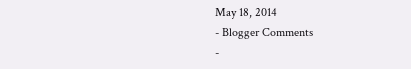May 18, 2014
- Blogger Comments
-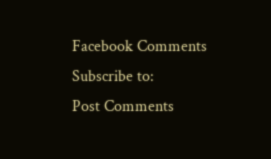Facebook Comments
Subscribe to:
Post Comments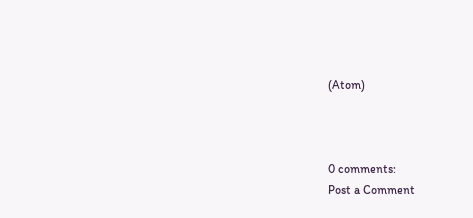(Atom)



0 comments:
Post a Comment